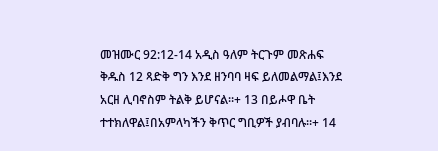መዝሙር 92:12-14 አዲስ ዓለም ትርጉም መጽሐፍ ቅዱስ 12 ጻድቅ ግን እንደ ዘንባባ ዛፍ ይለመልማል፤እንደ አርዘ ሊባኖስም ትልቅ ይሆናል።+ 13 በይሖዋ ቤት ተተክለዋል፤በአምላካችን ቅጥር ግቢዎች ያብባሉ።+ 14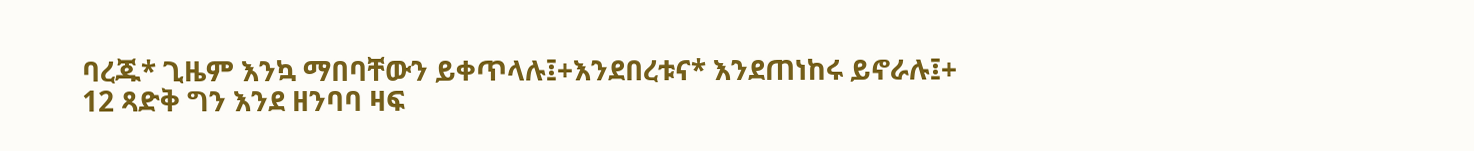ባረጁ* ጊዜም እንኳ ማበባቸውን ይቀጥላሉ፤+እንደበረቱና* እንደጠነከሩ ይኖራሉ፤+
12 ጻድቅ ግን እንደ ዘንባባ ዛፍ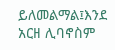ይለመልማል፤እንደ አርዘ ሊባኖስም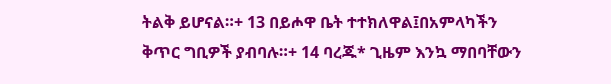ትልቅ ይሆናል።+ 13 በይሖዋ ቤት ተተክለዋል፤በአምላካችን ቅጥር ግቢዎች ያብባሉ።+ 14 ባረጁ* ጊዜም እንኳ ማበባቸውን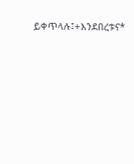ይቀጥላሉ፤+እንደበረቱና*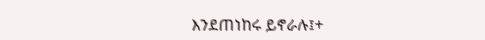እንደጠነከሩ ይኖራሉ፤+